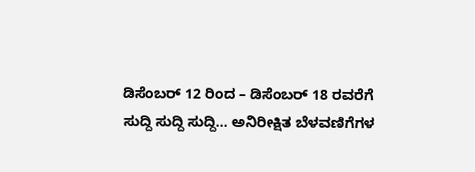ಡಿಸೆಂಬರ್ 12 ರಿಂದ – ಡಿಸೆಂಬರ್ 18 ರವರೆಗೆ
ಸುದ್ದಿ ಸುದ್ದಿ ಸುದ್ದಿ… ಅನಿರೀಕ್ಷಿತ ಬೆಳವಣಿಗೆಗಳ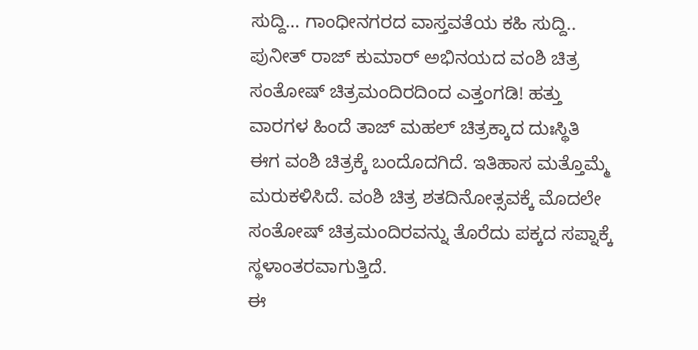ಸುದ್ದಿ… ಗಾಂಧೀನಗರದ ವಾಸ್ತವತೆಯ ಕಹಿ ಸುದ್ದಿ..
ಪುನೀತ್ ರಾಜ್ ಕುಮಾರ್ ಅಭಿನಯದ ವಂಶಿ ಚಿತ್ರ ಸಂತೋಷ್ ಚಿತ್ರಮಂದಿರದಿಂದ ಎತ್ತಂಗಡಿ! ಹತ್ತು ವಾರಗಳ ಹಿಂದೆ ತಾಜ್ ಮಹಲ್ ಚಿತ್ರಕ್ಕಾದ ದುಃಸ್ಥಿತಿ ಈಗ ವಂಶಿ ಚಿತ್ರಕ್ಕೆ ಬಂದೊದಗಿದೆ. ಇತಿಹಾಸ ಮತ್ತೊಮ್ಮೆ ಮರುಕಳಿಸಿದೆ. ವಂಶಿ ಚಿತ್ರ ಶತದಿನೋತ್ಸವಕ್ಕೆ ಮೊದಲೇ ಸಂತೋಷ್ ಚಿತ್ರಮಂದಿರವನ್ನು ತೊರೆದು ಪಕ್ಕದ ಸಪ್ನಾಕ್ಕೆ ಸ್ಥಳಾಂತರವಾಗುತ್ತಿದೆ.
ಈ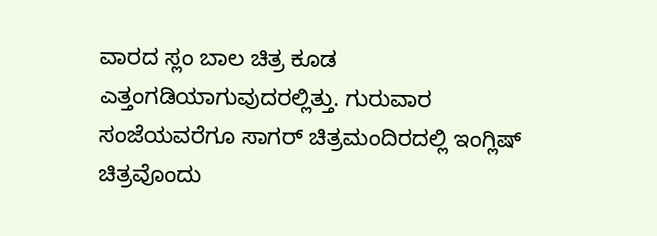ವಾರದ ಸ್ಲಂ ಬಾಲ ಚಿತ್ರ ಕೂಡ ಎತ್ತಂಗಡಿಯಾಗುವುದರಲ್ಲಿತ್ತು. ಗುರುವಾರ ಸಂಜೆಯವರೆಗೂ ಸಾಗರ್ ಚಿತ್ರಮಂದಿರದಲ್ಲಿ ಇಂಗ್ಲಿಷ್ ಚಿತ್ರವೊಂದು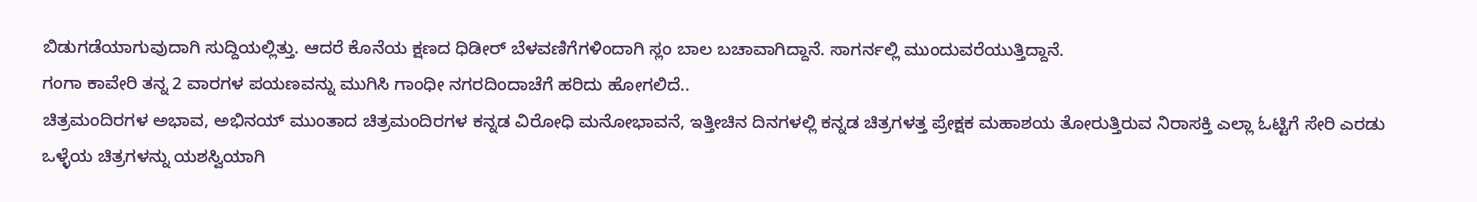ಬಿಡುಗಡೆಯಾಗುವುದಾಗಿ ಸುದ್ದಿಯಲ್ಲಿತ್ತು. ಆದರೆ ಕೊನೆಯ ಕ್ಷಣದ ಧಿಡೀರ್ ಬೆಳವಣಿಗೆಗಳಿಂದಾಗಿ ಸ್ಲಂ ಬಾಲ ಬಚಾವಾಗಿದ್ದಾನೆ. ಸಾಗರ್ನಲ್ಲಿ ಮುಂದುವರೆಯುತ್ತಿದ್ದಾನೆ.
ಗಂಗಾ ಕಾವೇರಿ ತನ್ನ 2 ವಾರಗಳ ಪಯಣವನ್ನು ಮುಗಿಸಿ ಗಾಂಧೀ ನಗರದಿಂದಾಚೆಗೆ ಹರಿದು ಹೋಗಲಿದೆ..
ಚಿತ್ರಮಂದಿರಗಳ ಅಭಾವ, ಅಭಿನಯ್ ಮುಂತಾದ ಚಿತ್ರಮಂದಿರಗಳ ಕನ್ನಡ ವಿರೋಧಿ ಮನೋಭಾವನೆ, ಇತ್ತೀಚಿನ ದಿನಗಳಲ್ಲಿ ಕನ್ನಡ ಚಿತ್ರಗಳತ್ತ ಪ್ರೇಕ್ಷಕ ಮಹಾಶಯ ತೋರುತ್ತಿರುವ ನಿರಾಸಕ್ತಿ ಎಲ್ಲಾ ಓಟ್ಟಿಗೆ ಸೇರಿ ಎರಡು ಒಳ್ಳೆಯ ಚಿತ್ರಗಳನ್ನು ಯಶಸ್ವಿಯಾಗಿ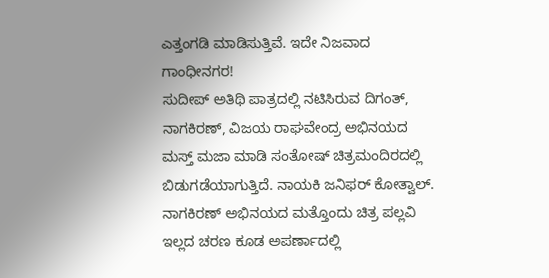ಎತ್ತಂಗಡಿ ಮಾಡಿಸುತ್ತಿವೆ. ಇದೇ ನಿಜವಾದ ಗಾಂಧೀನಗರ!
ಸುದೀಪ್ ಅತಿಥಿ ಪಾತ್ರದಲ್ಲಿ ನಟಿಸಿರುವ ದಿಗಂತ್, ನಾಗಕಿರಣ್, ವಿಜಯ ರಾಘವೇಂದ್ರ ಅಭಿನಯದ ಮಸ್ತ್ ಮಜಾ ಮಾಡಿ ಸಂತೋಷ್ ಚಿತ್ರಮಂದಿರದಲ್ಲಿ ಬಿಡುಗಡೆಯಾಗುತ್ತಿದೆ. ನಾಯಕಿ ಜನಿಫರ್ ಕೋತ್ವಾಲ್.
ನಾಗಕಿರಣ್ ಅಭಿನಯದ ಮತ್ತೊಂದು ಚಿತ್ರ ಪಲ್ಲವಿ ಇಲ್ಲದ ಚರಣ ಕೂಡ ಅಪರ್ಣಾದಲ್ಲಿ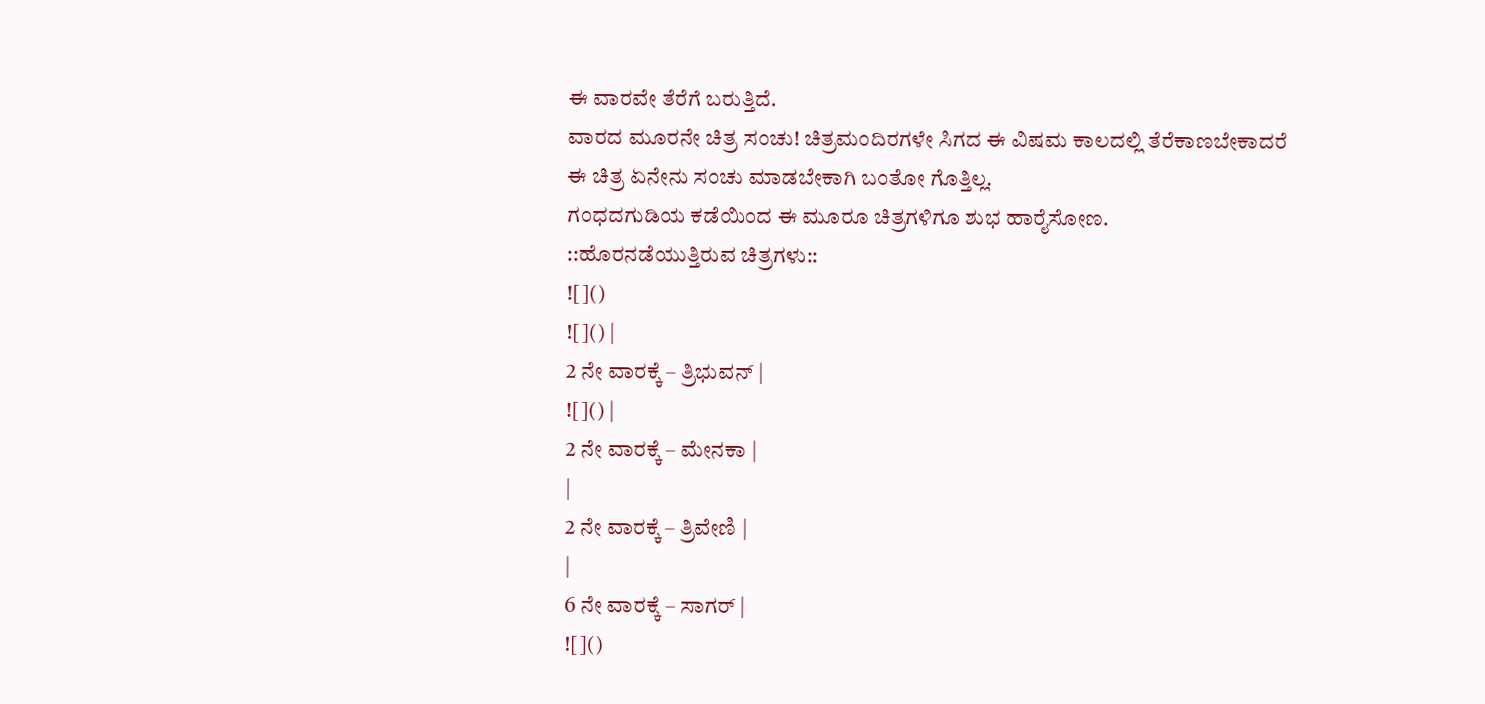ಈ ವಾರವೇ ತೆರೆಗೆ ಬರುತ್ತಿದೆ.
ವಾರದ ಮೂರನೇ ಚಿತ್ರ ಸಂಚು! ಚಿತ್ರಮಂದಿರಗಳೇ ಸಿಗದ ಈ ವಿಷಮ ಕಾಲದಲ್ಲಿ ತೆರೆಕಾಣಬೇಕಾದರೆ ಈ ಚಿತ್ರ ಏನೇನು ಸಂಚು ಮಾಡಬೇಕಾಗಿ ಬಂತೋ ಗೊತ್ತಿಲ್ಲ.
ಗಂಧದಗುಡಿಯ ಕಡೆಯಿಂದ ಈ ಮೂರೂ ಚಿತ್ರಗಳಿಗೂ ಶುಭ ಹಾರೈಸೋಣ.
::ಹೊರನಡೆಯುತ್ತಿರುವ ಚಿತ್ರಗಳು::
![]()
![]() |
2 ನೇ ವಾರಕ್ಕೆ – ತ್ರಿಭುವನ್ |
![]() |
2 ನೇ ವಾರಕ್ಕೆ – ಮೇನಕಾ |
|
2 ನೇ ವಾರಕ್ಕೆ – ತ್ರಿವೇಣಿ |
|
6 ನೇ ವಾರಕ್ಕೆ – ಸಾಗರ್ |
![]()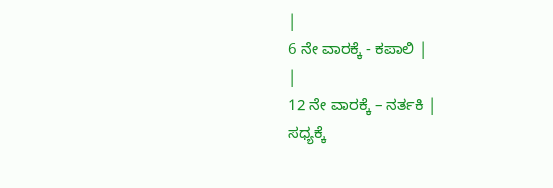|
6 ನೇ ವಾರಕ್ಕೆ - ಕಪಾಲಿ |
|
12 ನೇ ವಾರಕ್ಕೆ – ನರ್ತಕಿ |
ಸಧ್ಯಕ್ಕೆ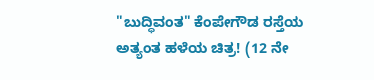"ಬುದ್ಧಿವಂತ" ಕೆಂಪೇಗೌಡ ರಸ್ತೆಯ ಅತ್ಯಂತ ಹಳೆಯ ಚಿತ್ರ! (12 ನೇ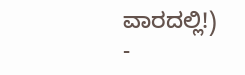ವಾರದಲ್ಲಿ!)
-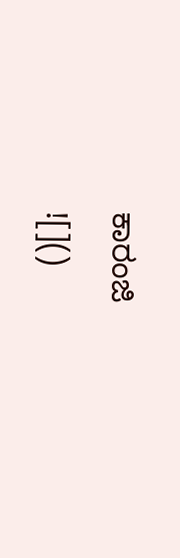ಕಾರಂಜಿ
![]()